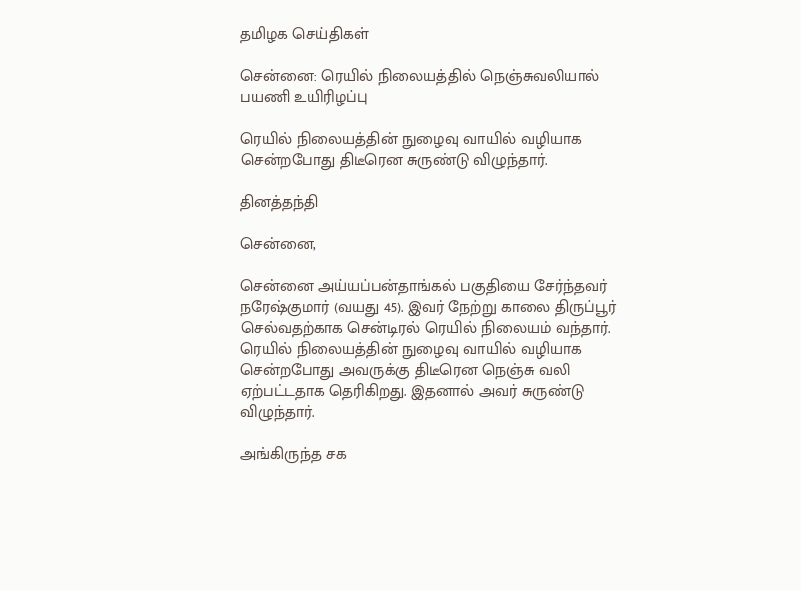தமிழக செய்திகள்

சென்னை: ரெயில் நிலையத்தில் நெஞ்சுவலியால் பயணி உயிரிழப்பு

ரெயில் நிலையத்தின் நுழைவு வாயில் வழியாக சென்றபோது திடீரென சுருண்டு விழுந்தார்.

தினத்தந்தி

சென்னை,

சென்னை அய்யப்பன்தாங்கல் பகுதியை சேர்ந்தவர் நரேஷ்குமார் (வயது 45). இவர் நேற்று காலை திருப்பூர் செல்வதற்காக சென்டிரல் ரெயில் நிலையம் வந்தார். ரெயில் நிலையத்தின் நுழைவு வாயில் வழியாக சென்றபோது அவருக்கு திடீரென நெஞ்சு வலி ஏற்பட்டதாக தெரிகிறது. இதனால் அவர் சுருண்டு விழுந்தார்.

அங்கிருந்த சக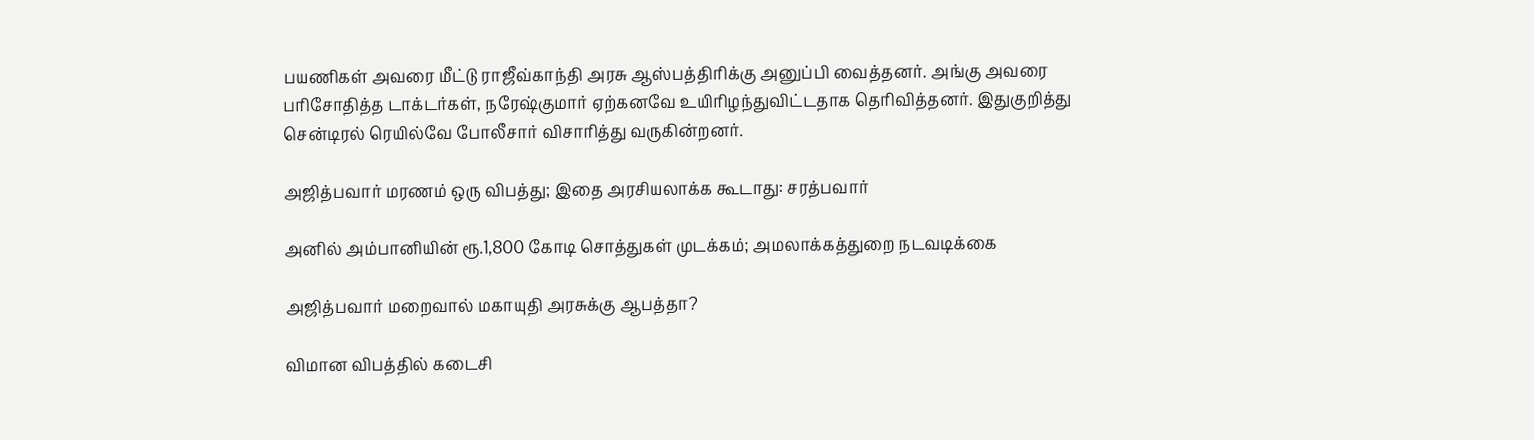பயணிகள் அவரை மீட்டு ராஜீவ்காந்தி அரசு ஆஸ்பத்திரிக்கு அனுப்பி வைத்தனர். அங்கு அவரை பரிசோதித்த டாக்டர்கள், நரேஷ்குமார் ஏற்கனவே உயிரிழந்துவிட்டதாக தெரிவித்தனர். இதுகுறித்து சென்டிரல் ரெயில்வே போலீசார் விசாரித்து வருகின்றனர்.

அஜித்பவார் மரணம் ஒரு விபத்து; இதை அரசியலாக்க கூடாது: சரத்பவார்

அனில் அம்பானியின் ரூ.1,800 கோடி சொத்துகள் முடக்கம்; அமலாக்கத்துறை நடவடிக்கை

அஜித்பவார் மறைவால் மகாயுதி அரசுக்கு ஆபத்தா?

விமான விபத்தில் கடைசி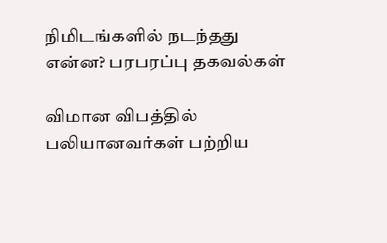நிமிடங்களில் நடந்தது என்ன? பரபரப்பு தகவல்கள்

விமான விபத்தில் பலியானவர்கள் பற்றிய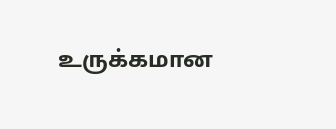உருக்கமான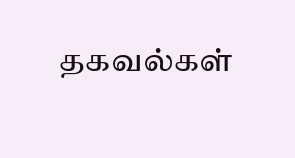தகவல்கள்